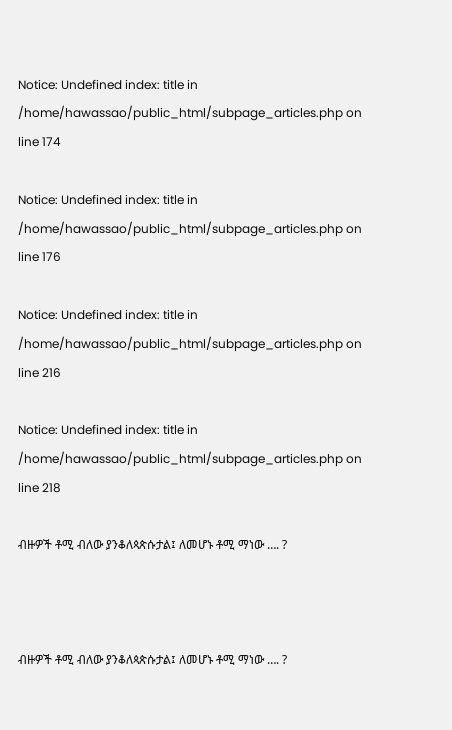Notice: Undefined index: title in /home/hawassao/public_html/subpage_articles.php on line 174

Notice: Undefined index: title in /home/hawassao/public_html/subpage_articles.php on line 176

Notice: Undefined index: title in /home/hawassao/public_html/subpage_articles.php on line 216

Notice: Undefined index: title in /home/hawassao/public_html/subpage_articles.php on line 218

ብዙዎች ቶሚ ብለው ያንቆለጳጵሱታል፤ ለመሆኑ ቶሚ ማነው …. ?



ብዙዎች ቶሚ ብለው ያንቆለጳጵሱታል፤ ለመሆኑ ቶሚ ማነው …. ?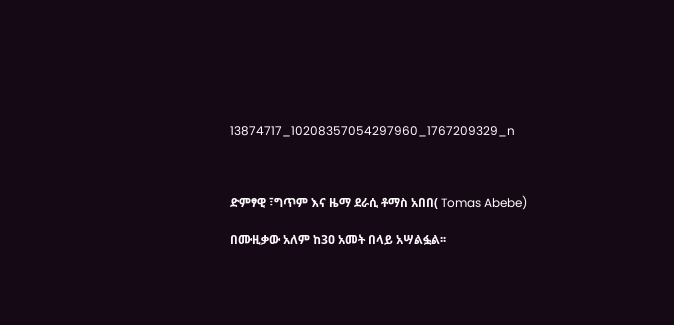13874717_10208357054297960_1767209329_n



ድምፃዊ ፣ግጥም እና ዜማ ደራሲ ቶማስ አበበ( Tomas Abebe)

በሙዚቃው አለም ከ3ዐ አመት በላይ አሣልፏል፡፡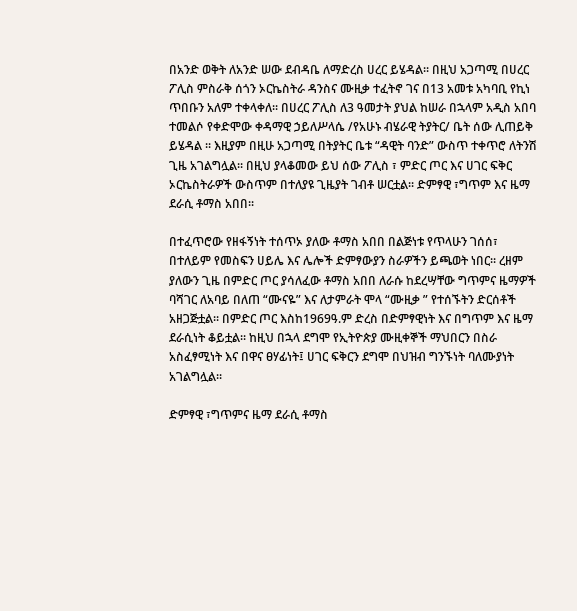በአንድ ወቅት ለአንድ ሠው ደብዳቤ ለማድረስ ሀረር ይሄዳል፡፡ በዚህ አጋጣሚ በሀረር ፖሊስ ምስራቅ ሰጎን ኦርኬስትራ ዳንስና ሙዚቃ ተፈትኖ ገና በ13 አመቱ አካባቢ የኪነ ጥበቡን አለም ተቀላቀለ፡፡ በሀረር ፖሊስ ለ3 ዓመታት ያህል ከሠራ በኋላም አዲስ አበባ ተመልሶ የቀድሞው ቀዳማዊ ኃይለሥላሴ /የአሁኑ ብሄራዊ ትያትር/ ቤት ሰው ሊጠይቅ ይሄዳል ፡፡ እዚያም በዚሁ አጋጣሚ በትያትር ቤቱ “ዳዊት ባንድ” ውስጥ ተቀጥሮ ለትንሽ ጊዜ አገልግሏል፡፡ በዚህ ያላቆመው ይህ ሰው ፖሊስ ፣ ምድር ጦር እና ሀገር ፍቅር ኦርኬስትራዎች ውስጥም በተለያዩ ጊዜያት ገብቶ ሠርቷል፡፡ ድምፃዊ ፣ግጥም እና ዜማ ደራሲ ቶማስ አበበ፡፡

በተፈጥሮው የዘፋኝነት ተሰጥኦ ያለው ቶማስ አበበ በልጅነቱ የጥላሁን ገሰሰ፣ በተለይም የመስፍን ሀይሌ እና ሌሎች ድምፃውያን ስራዎችን ይጫወት ነበር፡፡ ረዘም ያለውን ጊዜ በምድር ጦር ያሳለፈው ቶማስ አበበ ለራሱ ከደረሣቸው ግጥምና ዜማዎች ባሻገር ለአባይ በለጠ “ሙናዬ” እና ለታምራት ሞላ “ሙዚቃ ” የተሰኙትን ድርሰቶች አዘጋጅቷል፡፡ በምድር ጦር እስከ1969ዓ.ም ድረስ በድምፃዊነት እና በግጥም እና ዜማ ደራሲነት ቆይቷል፡፡ ከዚህ በኋላ ደግሞ የኢትዮጵያ ሙዚቀኞች ማህበርን በስራ አስፈፃሚነት እና በዋና ፀሃፊነት፤ ሀገር ፍቅርን ደግሞ በህዝብ ግንኙነት ባለሙያነት አገልግሏል፡፡

ድምፃዊ ፣ግጥምና ዜማ ደራሲ ቶማስ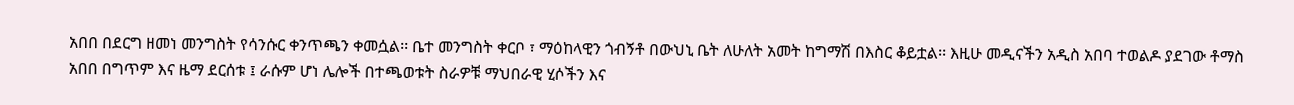አበበ በደርግ ዘመነ መንግስት የሳንሱር ቀንጥጫን ቀመሷል፡፡ ቤተ መንግስት ቀርቦ ፣ ማዕከላዊን ጎብኝቶ በውህኒ ቤት ለሁለት አመት ከግማሽ በእስር ቆይቷል፡፡ እዚሁ መዲናችን አዲስ አበባ ተወልዶ ያደገው ቶማስ አበበ በግጥም እና ዜማ ደርሰቱ ፤ ራሱም ሆነ ሌሎች በተጫወቱት ስራዎቹ ማህበራዊ ሂሶችን እና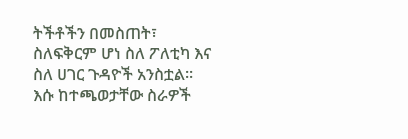ትችቶችን በመስጠት፣ ስለፍቅርም ሆነ ስለ ፖለቲካ እና ስለ ሀገር ጉዳዮች አንስቷል፡፡ እሱ ከተጫወታቸው ስራዎች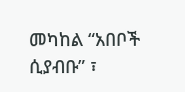መካከል “አበቦች ሲያብቡ” ፣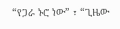“የጋራ ኑሮ ነው” ፣ “ጊዜው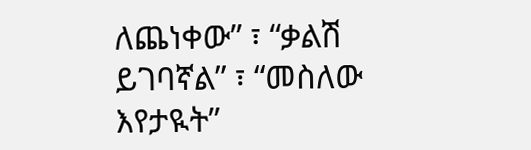ለጨነቀው” ፣ “ቃልሽ ይገባኛል” ፣ “መስለው እየታዪት”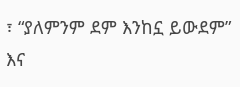፣ “ያለምንም ደም እንከኗ ይውደም” እና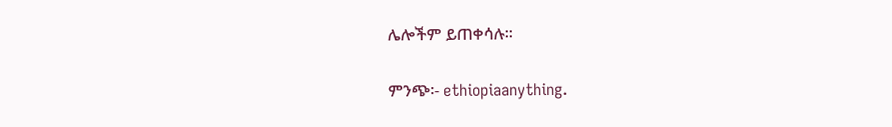ሌሎችም ይጠቀሳሉ፡፡

ምንጭ፡- ethiopiaanything.